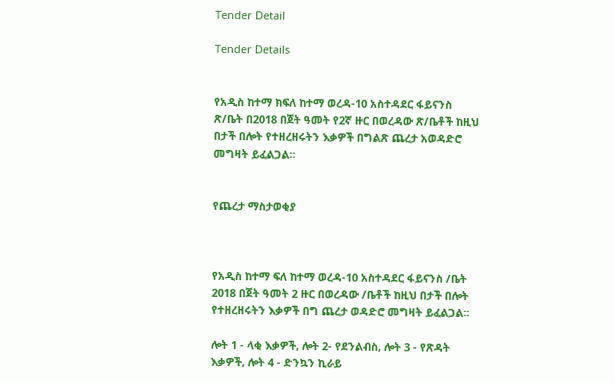Tender Detail

Tender Details


የአዲስ ከተማ ክፍለ ከተማ ወረዳ-10 አስተዳደር ፋይናንስ ጽ/ቤት በ2018 በጀት ዓመት የ2ኛ ዙር በወረዳው ጽ/ቤቶች ከዚህ በታች በሎት የተዘረዘሩትን እቃዎች በግልጽ ጨረታ አወዳድሮ መግዛት ይፈልጋል፡፡


የጨረታ ማስታወቂያ



የአዲስ ከተማ ፍለ ከተማ ወረዳ-10 አስተዳደር ፋይናንስ /ቤት 2018 በጀት ዓመት 2 ዙር በወረዳው /ቤቶች ከዚህ በታች በሎት የተዘረዘሩትን እቃዎች በግ ጨረታ ወዳድሮ መግዛት ይፈልጋል፡፡

ሎት 1 - ላቂ እቃዎች, ሎት 2- የደንልብስ, ሎት 3 - የጽዳት እቃዎች, ሎት 4 - ድንኳን ኪራይ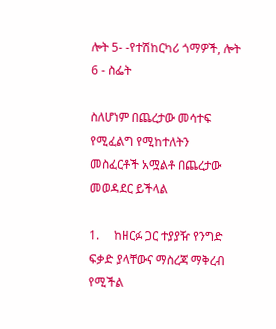ሎት 5- -የተሽከርካሪ ጎማዎች, ሎት 6 - ስፌት

ስለሆነም በጨረታው መሳተፍ የሚፈልግ የሚከተለትን መስፈርቶች አሟልቶ በጨረታው መወዳደር ይችላል

1.     ከዘርፉ ጋር ተያያዥ የንግድ ፍቃድ ያላቸውና ማስረጃ ማቅረብ የሚችል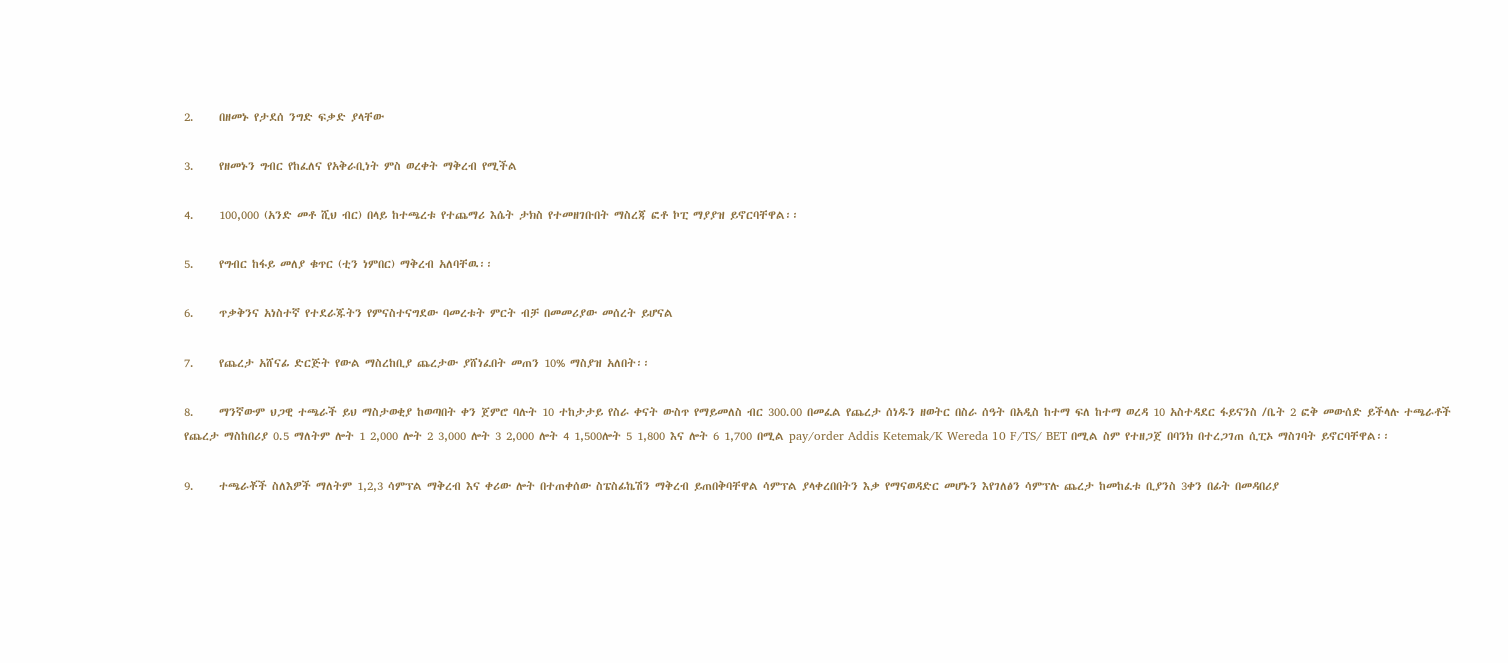2.     በዘመኑ የታደሰ ንግድ ፍቃድ ያላቸው

3.     የዘመኑን ግብር የከፈለና የአቅራቢነት ምስ ወረቀት ማቅረብ የሚችል

4.     100,000 (አንድ መቶ ሺህ ብር) በላይ ከተጫረቱ የተጨማሪ እሴት ታክስ የተመዘገቡበት ማስረጃ ፎቶ ኮፒ ማያያዝ ይኖርባቸዋል፡፡

5.     የግብር ከፋይ መለያ ቁጥር (ቲን ነምበር) ማቅረብ አለባቸዉ፡፡

6.     ጥቃቅንና አነስተኛ የተደራጁትን የምናስተናግደው ባመረቱት ምርት ብቻ በመመሪያው መሰረት ይሆናል

7.     የጨረታ አሸናፊ ድርጅት የውል ማስረከቢያ ጨረታው ያሸነፈበት መጠን 10% ማስያዝ አለበት፡፡

8.     ማንኛውም ህጋዊ ተጫራች ይህ ማስታወቂያ ከወጣበት ቀን ጀምሮ ባሉት 10 ተከታታይ የስራ ቀናት ውስጥ የማይመለስ ብር 300.00 በመፈል የጨረታ ሰነዱን ዘወትር በስራ ሰዓት በአዲስ ከተማ ፍለ ከተማ ወረዳ 10 አስተዳደር ፋይናንስ /ቤት 2 ፎቅ መውሰድ ይችላሉ ተጫራቶች የጨረታ ማስከበሪያ 0.5 ማለትም ሎት 1 2,000 ሎት 2 3,000 ሎት 3 2,000 ሎት 4 1,500ሎት 5 1,800 እና ሎት 6 1,700 በሚል pay/order Addis Ketemak/K Wereda 10 F/TS/ BET በሚል ስም የተዘጋጀ በባንክ በተረጋገጠ ሲፒኦ ማስገባት ይኖርባቸዋል፡፡

9.     ተጫራቾች ስለእዎች ማለትም 1,2,3 ሳምፕል ማቅረብ እና ቀሪው ሎት በተጠቀሰው ስፔስፊኬሽን ማቅረብ ይጠበቅባቸዋል ሳምፕል ያላቀረበበትን እቃ የማናወዳድር መሆኑን እየገለፅን ሳምፕሉ ጨረታ ከመከፈቱ ቢያንስ 3ቀን በፊት በመዳበሪያ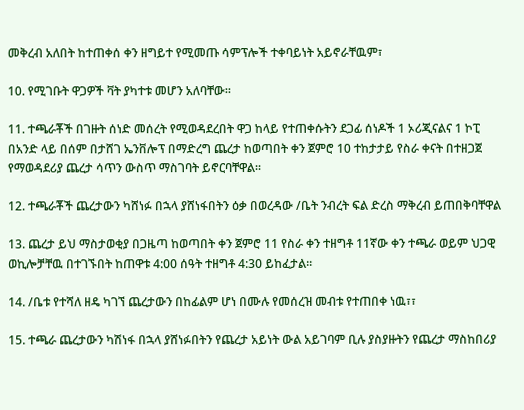መቅረብ አለበት ከተጠቀሰ ቀን ዘግይተ የሚመጡ ሳምፕሎች ተቀባይነት አይኖራቸዉም፣

10. የሚገቡት ዋጋዎች ቫት ያካተቱ መሆን አለባቸው።

11. ተጫራቾች በገዙት ሰነድ መሰረት የሚወዳደረበት ዋጋ ከላይ የተጠቀሱትን ደጋፊ ሰነዶች 1 ኦሪጂናልና 1 ኮፒ በአንድ ላይ በሰም በታሸገ ኤንቨሎፕ በማድረግ ጨረታ ከወጣበት ቀን ጀምሮ 10 ተከታታይ የስራ ቀናት በተዘጋጀ የማወዳደሪያ ጨረታ ሳጥን ውስጥ ማስገባት ይኖርባቸዋል፡፡

12. ተጫራቾች ጨረታውን ካሸነፉ በኋላ ያሸነፋበትን ዕቃ በወረዳው /ቤት ንብረት ፍል ድረስ ማቅረብ ይጠበቅባቸዋል

13. ጨረታ ይህ ማስታወቂያ በጋዜጣ ከወጣበት ቀን ጀምሮ 11 የስራ ቀን ተዘግቶ 11ኛው ቀን ተጫራ ወይም ህጋዊ ወኪሎቻቸዉ በተገኙበት ከጠዋቱ 4:00 ሰዓት ተዘግቶ 4:30 ይከፈታል፡፡

14. /ቤቱ የተሻለ ዘዴ ካገኘ ጨረታውን በከፊልም ሆነ በሙሉ የመሰረዝ መብቱ የተጠበቀ ነዉ፣፣

15. ተጫራ ጨረታውን ካሽነፋ በኋላ ያሸነፉበትን የጨረታ አይነት ውል አይገባም ቢሉ ያስያዙትን የጨረታ ማስከበሪያ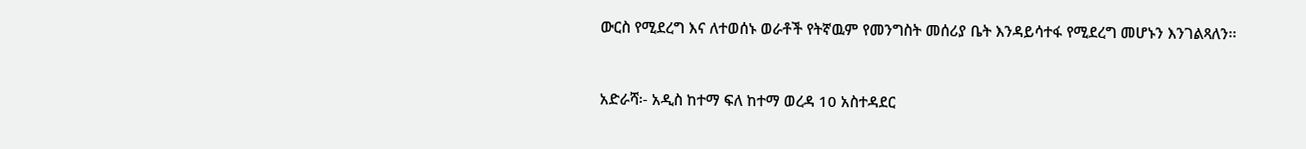ውርስ የሚደረግ እና ለተወሰኑ ወራቶች የትኛዉም የመንግስት መሰሪያ ቤት እንዳይሳተፋ የሚደረግ መሆኑን እንገልጻለን፡፡



አድራሻ፡- አዲስ ከተማ ፍለ ከተማ ወረዳ 10 አስተዳደር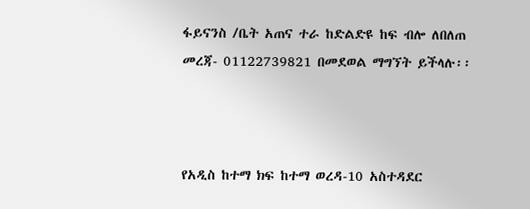ፋይናንስ /ቤት አጠና ተራ ከድልድዩ ከፍ ብሎ ለበለጠ መረጃ- 01122739821 በመደወል ማግኘት ይችላሉ፡፡



የአዲስ ከተማ ክፍ ከተማ ወረዳ-10 አስተዳደር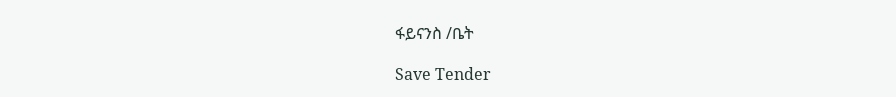ፋይናንስ /ቤት

Save Tender